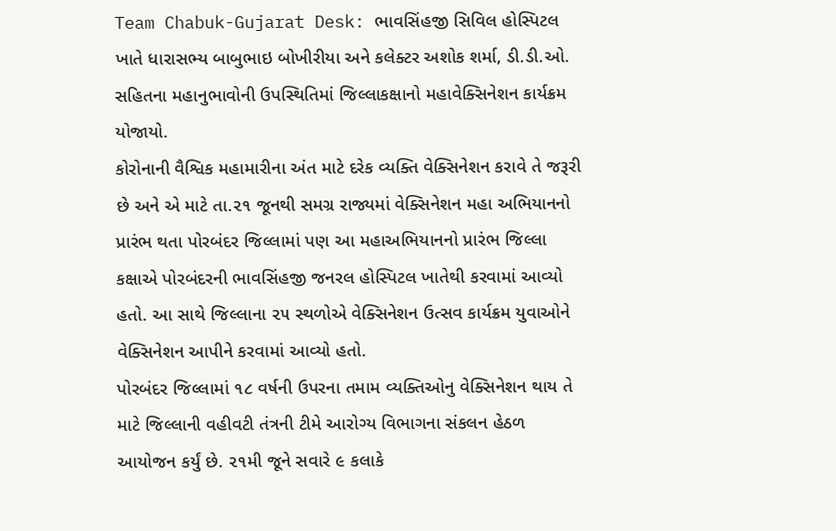Team Chabuk-Gujarat Desk: ભાવસિંહજી સિવિલ હોસ્પિટલ ખાતે ધારાસભ્ય બાબુભાઇ બોખીરીયા અને કલેક્ટર અશોક શર્મા, ડી.ડી.ઓ. સહિતના મહાનુભાવોની ઉપસ્થિતિમાં જિલ્લાકક્ષાનો મહાવેક્સિનેશન કાર્યક્રમ યોજાયો.
કોરોનાની વૈશ્વિક મહામારીના અંત માટે દરેક વ્યક્તિ વેક્સિનેશન કરાવે તે જરૂરી છે અને એ માટે તા.૨૧ જૂનથી સમગ્ર રાજ્યમાં વેક્સિનેશન મહા અભિયાનનો પ્રારંભ થતા પોરબંદર જિલ્લામાં પણ આ મહાઅભિયાનનો પ્રારંભ જિલ્લા કક્ષાએ પોરબંદરની ભાવસિંહજી જનરલ હોસ્પિટલ ખાતેથી કરવામાં આવ્યો હતો. આ સાથે જિલ્લાના ૨૫ સ્થળોએ વેક્સિનેશન ઉત્સવ કાર્યક્રમ યુવાઓને વેક્સિનેશન આપીને કરવામાં આવ્યો હતો.
પોરબંદર જિલ્લામાં ૧૮ વર્ષની ઉપરના તમામ વ્યક્તિઓનુ વેક્સિનેશન થાય તે માટે જિલ્લાની વહીવટી તંત્રની ટીમે આરોગ્ય વિભાગના સંકલન હેઠળ આયોજન કર્યું છે. ૨૧મી જૂને સવારે ૯ કલાકે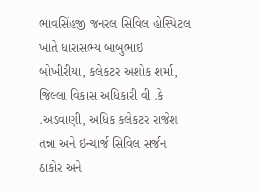ભાવસિંહજી જનરલ સિવિલ હોસ્પિટલ ખાતે ધારાસભ્ય બાબુભાઇ બોખીરીયા, કલેકટર અશોક શર્મા, જિલ્લા વિકાસ અધિકારી વી .કે .અડવાણી, અધિક કલેકટર રાજેશ તન્ના અને ઇન્ચાર્જ સિવિલ સર્જન ઠાકોર અને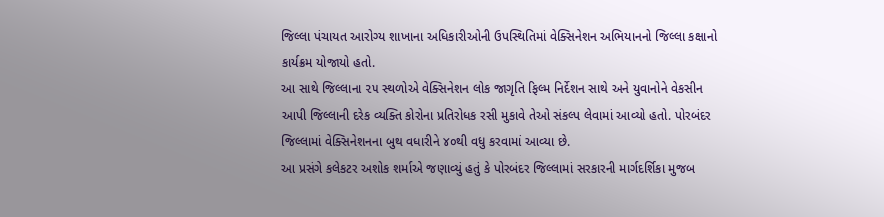જિલ્લા પંચાયત આરોગ્ય શાખાના અધિકારીઓની ઉપસ્થિતિમાં વેક્સિનેશન અભિયાનનો જિલ્લા કક્ષાનો કાર્યક્રમ યોજાયો હતો.
આ સાથે જિલ્લાના ૨૫ સ્થળોએ વેક્સિનેશન લોક જાગૃતિ ફિલ્મ નિર્દેશન સાથે અને યુવાનોને વેકસીન આપી જિલ્લાની દરેક વ્યક્તિ કોરોના પ્રતિરોધક રસી મુકાવે તેઓ સંકલ્પ લેવામાં આવ્યો હતો. પોરબંદર જિલ્લામાં વેક્સિનેશનના બુથ વધારીને ૪૦થી વધુ કરવામાં આવ્યા છે.
આ પ્રસંગે કલેકટર અશોક શર્માએ જણાવ્યું હતું કે પોરબંદર જિલ્લામાં સરકારની માર્ગદર્શિકા મુજબ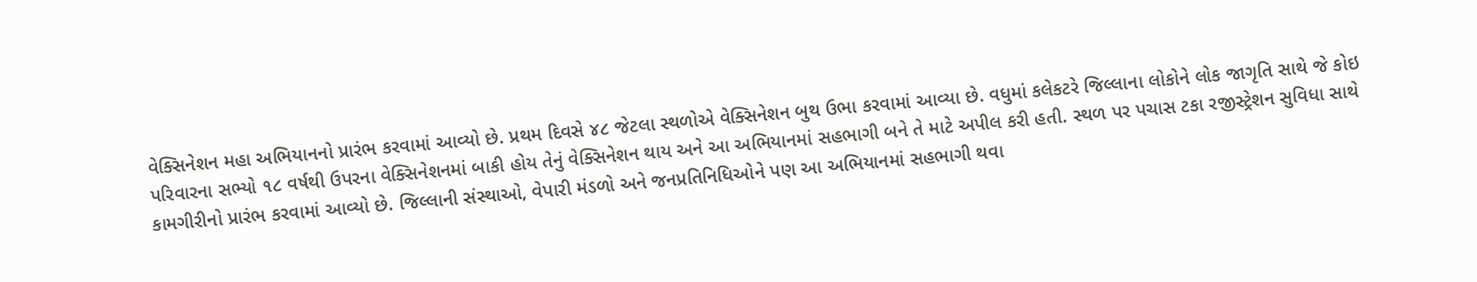વેક્સિનેશન મહા અભિયાનનો પ્રારંભ કરવામાં આવ્યો છે. પ્રથમ દિવસે ૪૮ જેટલા સ્થળોએ વેક્સિનેશન બુથ ઉભા કરવામાં આવ્યા છે. વધુમાં કલેકટરે જિલ્લાના લોકોને લોક જાગૃતિ સાથે જે કોઇ પરિવારના સભ્યો ૧૮ વર્ષથી ઉપરના વેક્સિનેશનમાં બાકી હોય તેનું વેક્સિનેશન થાય અને આ અભિયાનમાં સહભાગી બને તે માટે અપીલ કરી હતી. સ્થળ પર પચાસ ટકા રજીસ્ટ્રેશન સુવિધા સાથે કામગીરીનો પ્રારંભ કરવામાં આવ્યો છે. જિલ્લાની સંસ્થાઓ, વેપારી મંડળો અને જનપ્રતિનિધિઓને પણ આ અભિયાનમાં સહભાગી થવા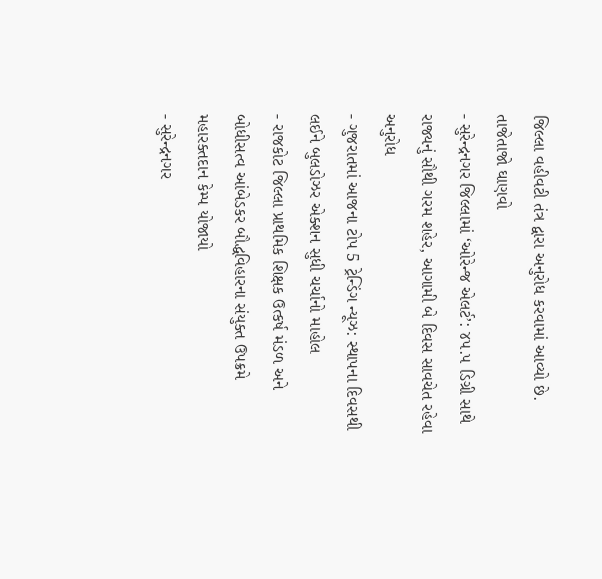જિલ્લા વહીવટી તંત્ર દ્વારા અનુરોધ કરવામાં આવ્યો છે.
તાજેતાજો ઘાણવો
- સુરેન્દ્રનગર જિલ્લામાં ‘ઓરેન્જ એલર્ટ’: ૪૫.૫ ડિગ્રી સાથે રાજ્યનું સૌથી ગરમ શહેર, આગામી બે દિવસ સાવચેત રહેવા અનુરોધ
- ગુજરાતમાં આજના ટોપ 5 ટ્રેન્ડિંગ ન્યૂઝ: સ્થાપના દિવસથી લઈને બુલડોઝર એક્શન સુધી ચર્ચાનો માહોલ
- રાજકોટ જિલ્લા પ્રાથમિક શિક્ષક ઉત્કર્ષ મંડળ અને બોધીસત્વ આંબેડકર બૌદ્ધવિહારના સંયુક્ત ઉપક્રમે મહારક્તદાન કેમ્પ યોજાયો
- સુરેન્દ્રનગર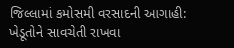જિલ્લામાં કમોસમી વરસાદની આગાહી: ખેડૂતોને સાવચેતી રાખવા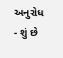અનુરોધ
- શું છે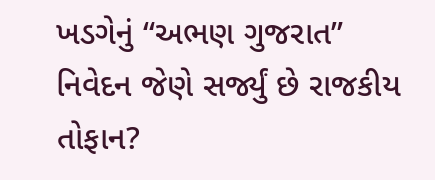ખડગેનું “અભણ ગુજરાત” નિવેદન જેણે સર્જ્યું છે રાજકીય તોફાન?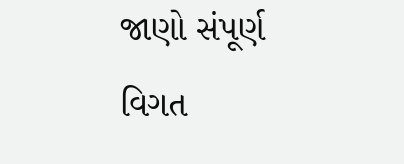જાણો સંપૂર્ણ વિગત